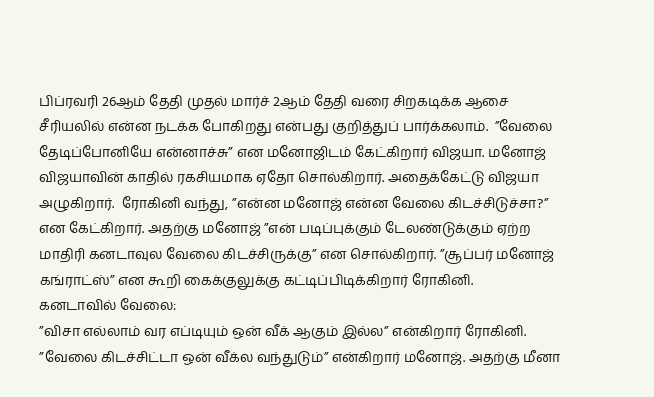பிப்ரவரி 26ஆம் தேதி முதல் மார்ச் 2ஆம் தேதி வரை சிறகடிக்க ஆசை சீரியலில் என்ன நடக்க போகிறது என்பது குறித்துப் பார்க்கலாம்.  ”வேலை தேடிப்போனியே என்னாச்சு” என மனோஜிடம் கேட்கிறார் விஜயா. மனோஜ் விஜயாவின் காதில் ரகசியமாக ஏதோ சொல்கிறார். அதைக்கேட்டு விஜயா அழுகிறார்.  ரோகினி வந்து, ”என்ன மனோஜ் என்ன வேலை கிடச்சிடுச்சா?” என கேட்கிறார். அதற்கு மனோஜ் ”என் படிப்புக்கும் டேலண்டுக்கும் ஏற்ற மாதிரி கனடாவுல வேலை கிடச்சிருக்கு” என சொல்கிறார். ”சூப்பர் மனோஜ் கங்ராட்ஸ்” என கூறி கைக்குலுக்கு கட்டிப்பிடிக்கிறார் ரோகினி.
கனடாவில் வேலை:
”விசா எல்லாம் வர எப்டியும் ஒன் வீக் ஆகும் இல்ல” என்கிறார் ரோகினி. ”வேலை கிடச்சிட்டா ஒன் வீக்ல வந்துடும்” என்கிறார் மனோஜ். அதற்கு மீனா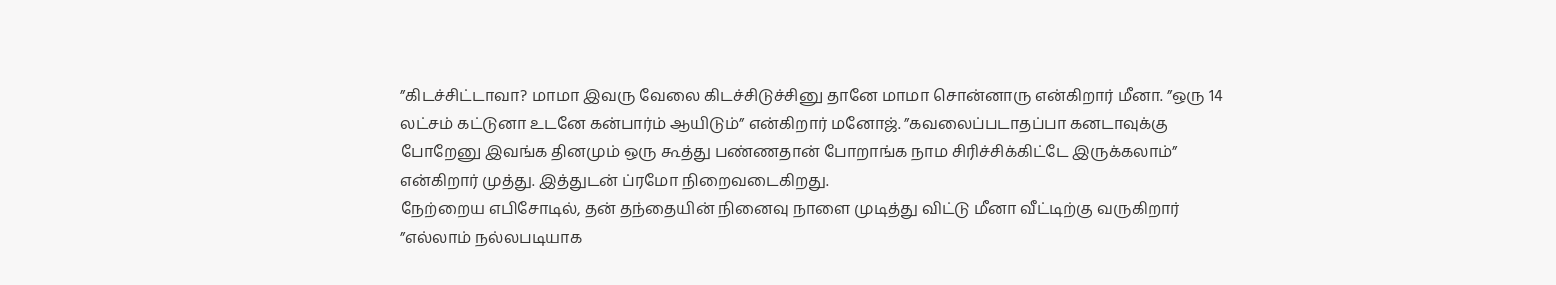”கிடச்சிட்டாவா? மாமா இவரு வேலை கிடச்சிடுச்சினு தானே மாமா சொன்னாரு என்கிறார் மீனா. ”ஒரு 14 லட்சம் கட்டுனா உடனே கன்பார்ம் ஆயிடும்” என்கிறார் மனோஜ். ”கவலைப்படாதப்பா கனடாவுக்கு போறேனு இவங்க தினமும் ஒரு கூத்து பண்ணதான் போறாங்க நாம சிரிச்சிக்கிட்டே இருக்கலாம்” என்கிறார் முத்து. இத்துடன் ப்ரமோ நிறைவடைகிறது.
நேற்றைய எபிசோடில், தன் தந்தையின் நினைவு நாளை முடித்து விட்டு மீனா வீட்டிற்கு வருகிறார் ”எல்லாம் நல்லபடியாக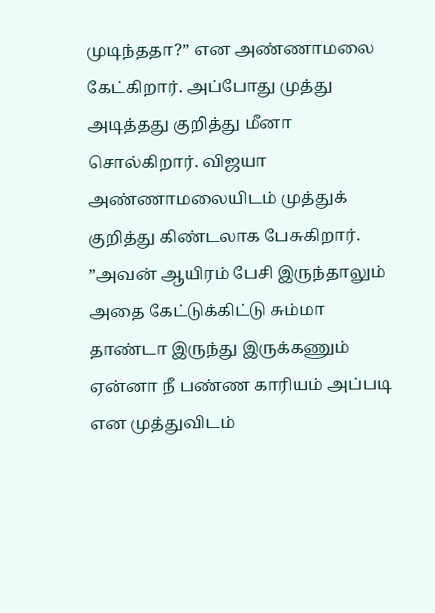முடிந்ததா?” என அண்ணாமலை கேட்கிறார். அப்போது முத்து அடித்தது குறித்து மீனா சொல்கிறார். விஜயா அண்ணாமலையிடம் முத்துக் குறித்து கிண்டலாக பேசுகிறார். ”அவன் ஆயிரம் பேசி இருந்தாலும் அதை கேட்டுக்கிட்டு சும்மா தாண்டா இருந்து இருக்கணும் ஏன்னா நீ பண்ண காரியம் அப்படி என முத்துவிடம்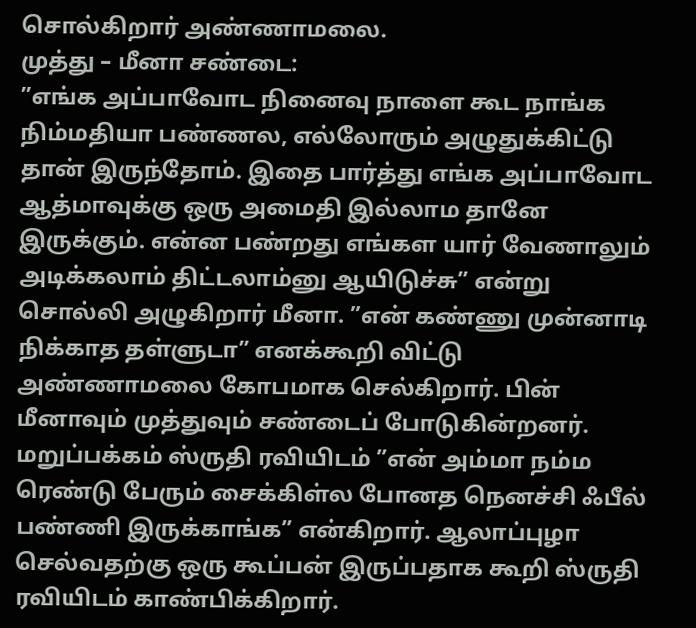சொல்கிறார் அண்ணாமலை.
முத்து – மீனா சண்டை:
”எங்க அப்பாவோட நினைவு நாளை கூட நாங்க நிம்மதியா பண்ணல, எல்லோரும் அழுதுக்கிட்டு  தான் இருந்தோம். இதை பார்த்து எங்க அப்பாவோட ஆத்மாவுக்கு ஒரு அமைதி இல்லாம தானே இருக்கும். என்ன பண்றது எங்கள யார் வேணாலும் அடிக்கலாம் திட்டலாம்னு ஆயிடுச்சு” என்று சொல்லி அழுகிறார் மீனா. ”என் கண்ணு முன்னாடி நிக்காத தள்ளுடா” எனக்கூறி விட்டு அண்ணாமலை கோபமாக செல்கிறார். பின் மீனாவும் முத்துவும் சண்டைப் போடுகின்றனர்.
மறுப்பக்கம் ஸ்ருதி ரவியிடம் ”என் அம்மா நம்ம ரெண்டு பேரும் சைக்கிள்ல போனத நெனச்சி ஃபீல் பண்ணி இருக்காங்க” என்கிறார். ஆலாப்புழா செல்வதற்கு ஒரு கூப்பன் இருப்பதாக கூறி ஸ்ருதி ரவியிடம் காண்பிக்கிறார்.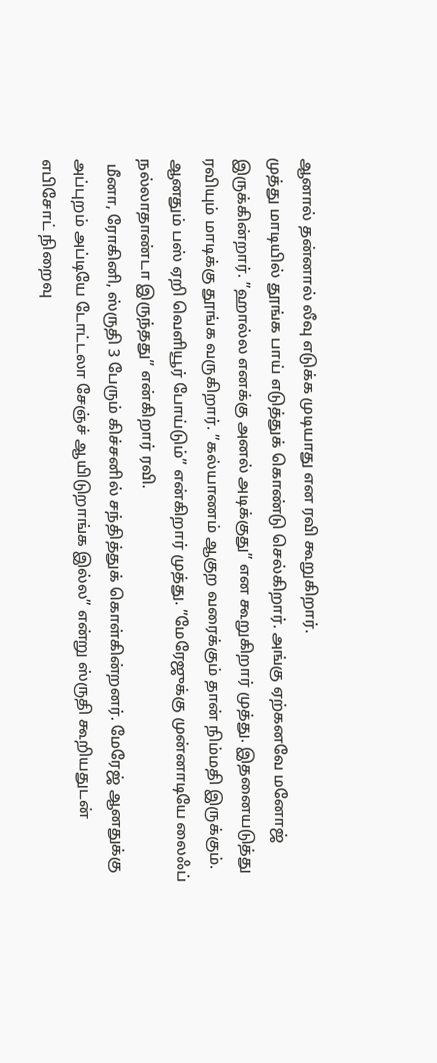ஆனால் தன்னால் லீவு எடுக்க முடியாது என ரவி கூறுகிறார்.
முத்து மாடியில் தூங்க பாய் எடுத்துக் கொண்டு செல்கிறார். அங்கு ஏற்கனவே மனோஜ் இருக்கின்றார். ”ஹால்ல எனக்கு அனல் அடிக்குது” என கூறுகிறார் முத்து. இதனையடுத்து ரவியும் மாடிக்கு தூங்க வருகிறார். ”கல்யாணம் ஆகுற வரைக்கும் தான் நிம்மதி இருக்கும். ஆனதும் பஸ் ஏறி வெளியூர் போய்டும்” என்கிறார் முத்து. ”மேரேஜுக்கு முன்னாடியே லைஃப் நல்லாதாண்டா இருந்தது” என்கிறார் ரவி.
 மீனா, ரோகினி, ஸ்ருதி 3 பேரும் கிச்சனில் சந்தித்துக் கொள்கின்றனர். மேரேஜ் ஆனதுக்கு அப்புறம் அப்டியே டோட்டலா சேஞ்ச் ஆயிடுறாங்க இல்ல” என்று ஸ்ருதி கூறியதுடன் எபிசோட் நிறைவு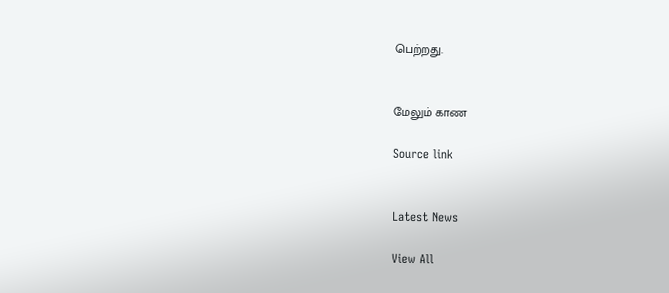பெற்றது.


மேலும் காண

Source link


Latest News

View All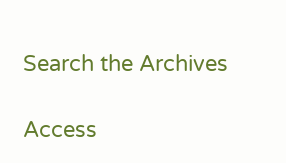Search the Archives

Access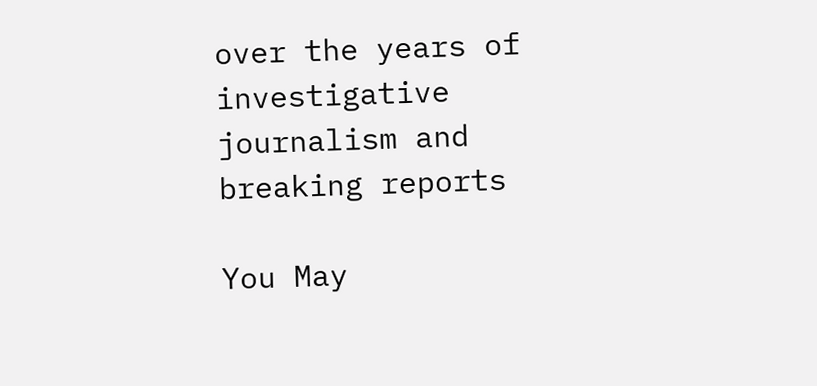over the years of investigative journalism and breaking reports

You May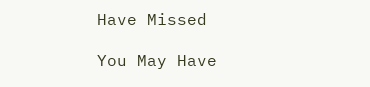Have Missed

You May Have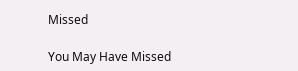Missed

You May Have Missed